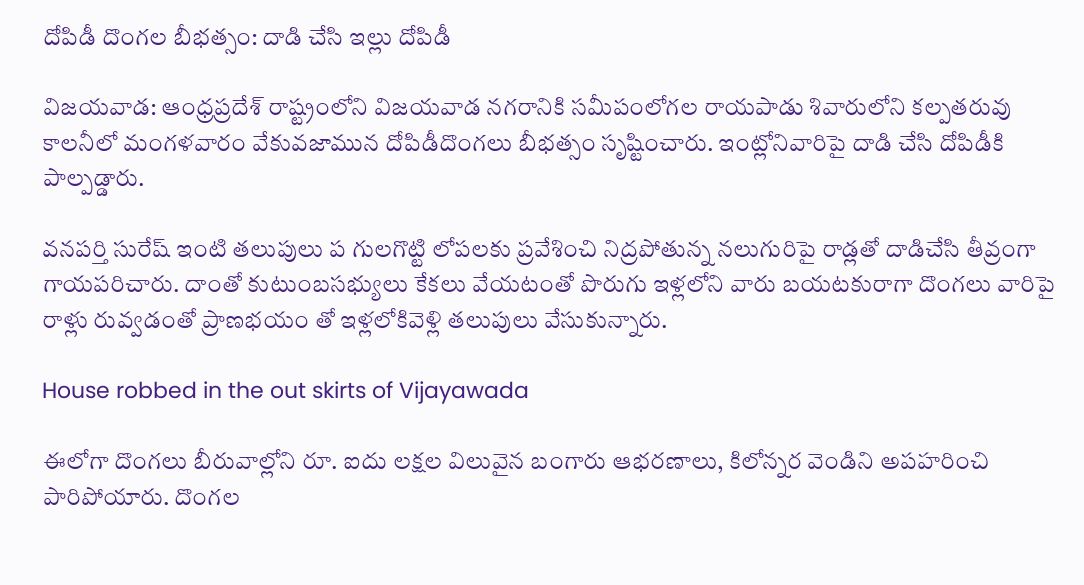దోపిడీ దొంగల బీభత్సం: దాడి చేసి ఇల్లు దోపిడీ

విజయవాడ: ఆంధ్రప్రదేశ్ రాష్ట్రంలోని విజయవాడ నగరానికి సమీపంలోగల రాయపాడు శివారులోని కల్పతరువు కాలనీలో మంగళవారం వేకువజామున దోపిడీదొంగలు బీభత్సం సృష్టించారు. ఇంట్లోనివారిపై దాడి చేసి దోపిడీకి పాల్పడ్డారు.

వనపర్తి సురేష్‌ ఇంటి తలుపులు ప గులగొట్టి లోపలకు ప్రవేశించి నిద్రపోతున్న నలుగురిపై రాడ్లతో దాడిచేసి తీవ్రంగా గాయపరిచారు. దాంతో కుటుంబసభ్యులు కేకలు వేయటంతో పొరుగు ఇళ్లలోని వారు బయటకురాగా దొంగలు వారిపై రాళ్లు రువ్వడంతో ప్రాణభయం తో ఇళ్లలోకివెళ్లి తలుపులు వేసుకున్నారు.

House robbed in the out skirts of Vijayawada

ఈలోగా దొంగలు బీరువాల్లోని రూ. ఐదు లక్షల విలువైన బంగారు ఆభరణాలు, కిలోన్నర వెండిని అపహరించి పారిపోయారు. దొంగల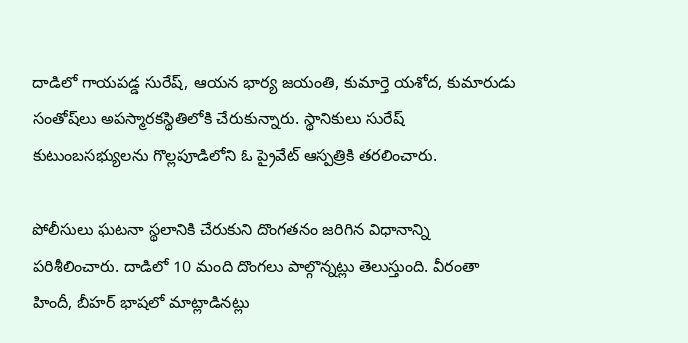దాడిలో గాయపడ్డ సురేష్‌, ఆయన భార్య జయంతి, కుమార్తె యశోద, కుమారుడు సంతోష్‌లు అపస్మారకస్థితిలోకి చేరుకున్నారు. స్థానికులు సురేష్‌ కుటుంబసభ్యులను గొల్లపూడిలోని ఓ ప్రైవేట్‌ ఆస్పత్రికి తరలించారు.

పోలీసులు ఘటనా స్థలానికి చేరుకుని దొంగతనం జరిగిన విధానాన్ని పరిశీలించారు. దాడిలో 10 మంది దొంగలు పాల్గొన్నట్లు తెలుస్తుంది. వీరంతా హిందీ, బీహర్‌ భాషలో మాట్లాడినట్లు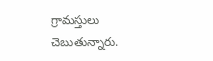గ్రామస్తులు చెబుతున్నారు.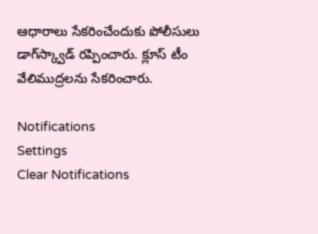ఆధారాలు సేకరించేందుకు పోలీసులు డాగ్‌స్క్వాడ్‌ రప్పించారు. క్లూస్‌ టీం వేలిముద్రలను సేకరించారు.

Notifications
Settings
Clear Notifications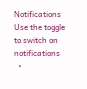Notifications
Use the toggle to switch on notifications
  •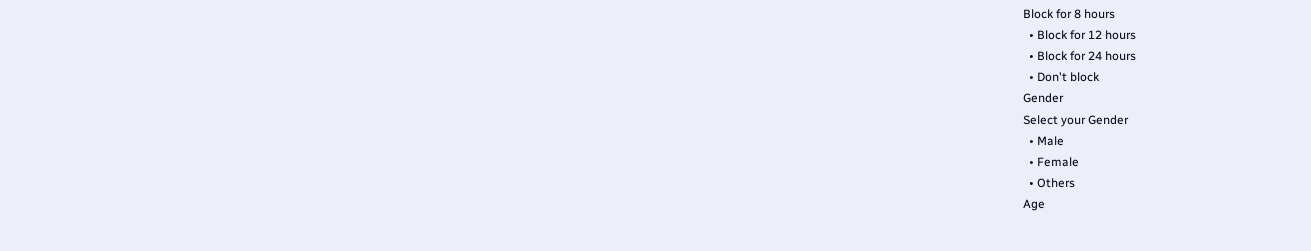Block for 8 hours
  • Block for 12 hours
  • Block for 24 hours
  • Don't block
Gender
Select your Gender
  • Male
  • Female
  • Others
Age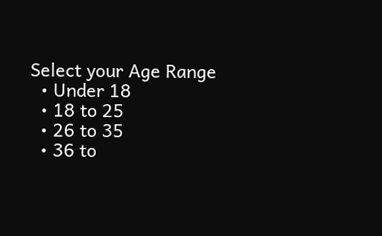Select your Age Range
  • Under 18
  • 18 to 25
  • 26 to 35
  • 36 to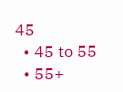45
  • 45 to 55
  • 55+